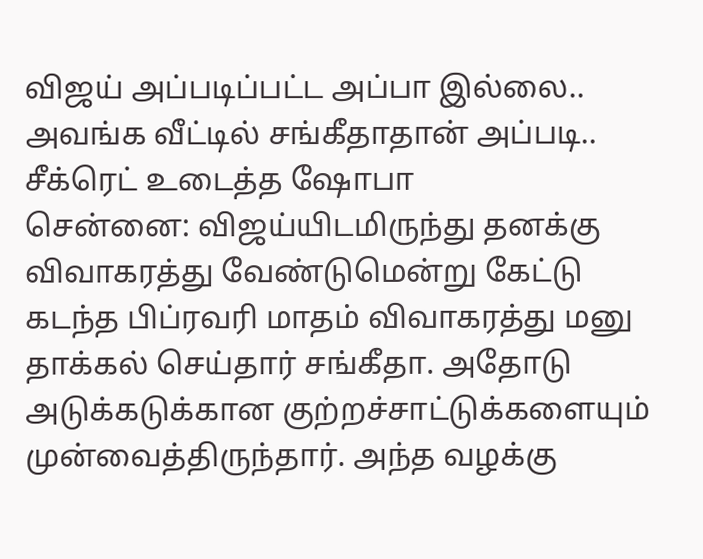விஜய் அப்படிப்பட்ட அப்பா இல்லை.. அவங்க வீட்டில் சங்கீதாதான் அப்படி.. சீக்ரெட் உடைத்த ஷோபா
சென்னை: விஜய்யிடமிருந்து தனக்கு விவாகரத்து வேண்டுமென்று கேட்டு கடந்த பிப்ரவரி மாதம் விவாகரத்து மனு தாக்கல் செய்தார் சங்கீதா. அதோடு அடுக்கடுக்கான குற்றச்சாட்டுக்களையும் முன்வைத்திருந்தார். அந்த வழக்கு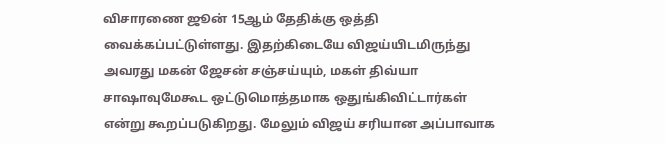விசாரணை ஜூன் 15ஆம் தேதிக்கு ஒத்தி வைக்கப்பட்டுள்ளது. இதற்கிடையே விஜய்யிடமிருந்து அவரது மகன் ஜேசன் சஞ்சய்யும், மகள் திவ்யா சாஷாவுமேகூட ஒட்டுமொத்தமாக ஒதுங்கிவிட்டார்கள் என்று கூறப்படுகிறது. மேலும் விஜய் சரியான அப்பாவாக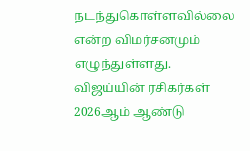நடந்துகொள்ளவில்லை என்ற விமர்சனமும் எழுந்துள்ளது.
விஜய்யின் ரசிகர்கள் 2026ஆம் ஆண்டு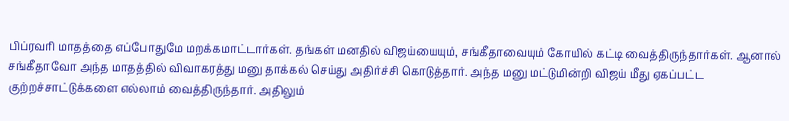பிப்ரவரி மாதத்தை எப்போதுமே மறக்கமாட்டார்கள். தங்கள் மனதில் விஜய்யையும், சங்கீதாவையும் கோயில் கட்டி வைத்திருந்தார்கள். ஆனால் சங்கீதாவோ அந்த மாதத்தில் விவாகரத்து மனு தாக்கல் செய்து அதிர்ச்சி கொடுத்தார். அந்த மனு மட்டுமின்றி விஜய் மீது ஏகப்பட்ட குற்றச்சாட்டுக்களை எல்லாம் வைத்திருந்தார். அதிலும்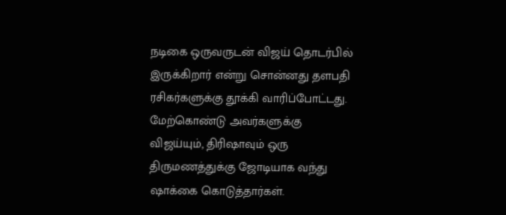நடிகை ஒருவருடன் விஜய் தொடர்பில் இருக்கிறார் என்று சொன்னது தளபதி ரசிகர்களுக்கு தூக்கி வாரிப்போட்டது. மேற்கொண்டு அவர்களுக்கு விஜய்யும், திரிஷாவும் ஒரு திருமணத்துக்கு ஜோடியாக வந்து ஷாக்கை கொடுத்தார்கள்.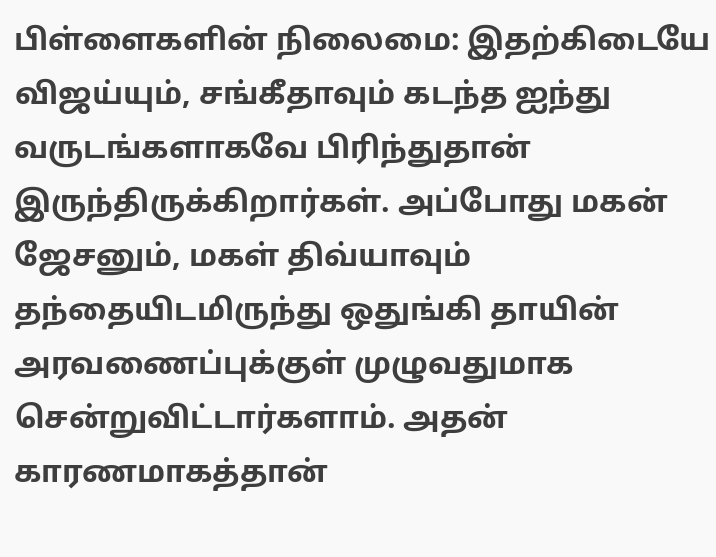பிள்ளைகளின் நிலைமை: இதற்கிடையே விஜய்யும், சங்கீதாவும் கடந்த ஐந்து வருடங்களாகவே பிரிந்துதான் இருந்திருக்கிறார்கள். அப்போது மகன் ஜேசனும், மகள் திவ்யாவும் தந்தையிடமிருந்து ஒதுங்கி தாயின் அரவணைப்புக்குள் முழுவதுமாக சென்றுவிட்டார்களாம். அதன் காரணமாகத்தான்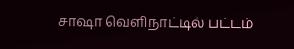சாஷா வெளிநாட்டில் பட்டம்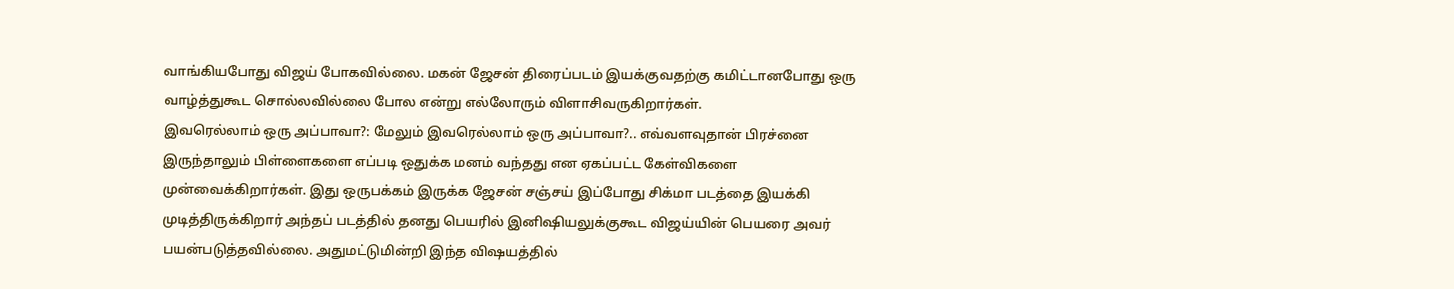வாங்கியபோது விஜய் போகவில்லை. மகன் ஜேசன் திரைப்படம் இயக்குவதற்கு கமிட்டானபோது ஒரு வாழ்த்துகூட சொல்லவில்லை போல என்று எல்லோரும் விளாசிவருகிறார்கள்.
இவரெல்லாம் ஒரு அப்பாவா?: மேலும் இவரெல்லாம் ஒரு அப்பாவா?.. எவ்வளவுதான் பிரச்னை இருந்தாலும் பிள்ளைகளை எப்படி ஒதுக்க மனம் வந்தது என ஏகப்பட்ட கேள்விகளை முன்வைக்கிறார்கள். இது ஒருபக்கம் இருக்க ஜேசன் சஞ்சய் இப்போது சிக்மா படத்தை இயக்கி முடித்திருக்கிறார் அந்தப் படத்தில் தனது பெயரில் இனிஷியலுக்குகூட விஜய்யின் பெயரை அவர் பயன்படுத்தவில்லை. அதுமட்டுமின்றி இந்த விஷயத்தில்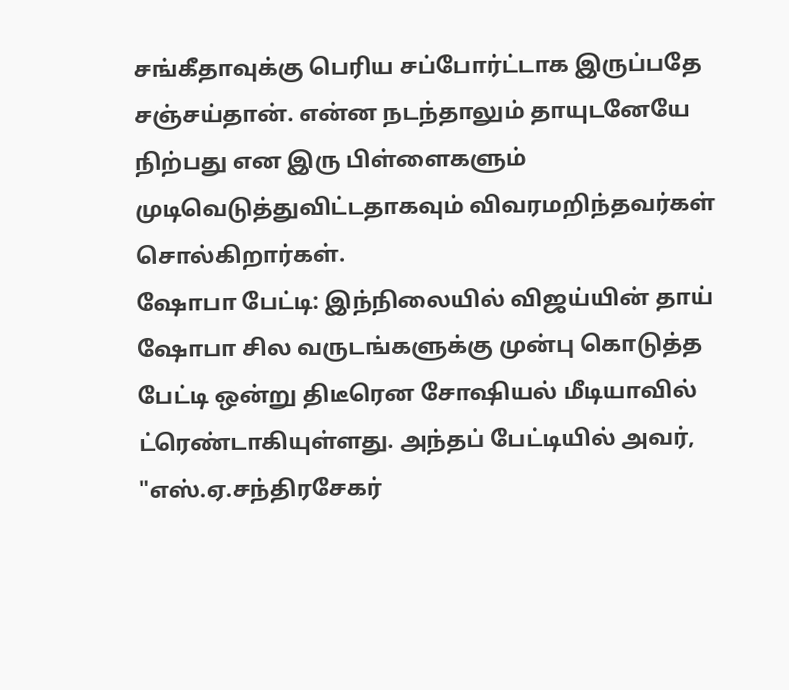சங்கீதாவுக்கு பெரிய சப்போர்ட்டாக இருப்பதே சஞ்சய்தான். என்ன நடந்தாலும் தாயுடனேயே நிற்பது என இரு பிள்ளைகளும் முடிவெடுத்துவிட்டதாகவும் விவரமறிந்தவர்கள் சொல்கிறார்கள்.
ஷோபா பேட்டி: இந்நிலையில் விஜய்யின் தாய் ஷோபா சில வருடங்களுக்கு முன்பு கொடுத்த பேட்டி ஒன்று திடீரென சோஷியல் மீடியாவில் ட்ரெண்டாகியுள்ளது. அந்தப் பேட்டியில் அவர், "எஸ்.ஏ.சந்திரசேகர்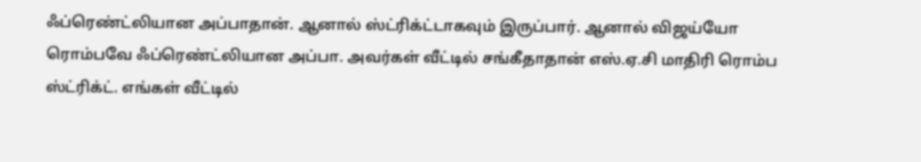ஃப்ரெண்ட்லியான அப்பாதான். ஆனால் ஸ்ட்ரிக்ட்டாகவும் இருப்பார். ஆனால் விஜய்யோ ரொம்பவே ஃப்ரெண்ட்லியான அப்பா. அவர்கள் வீட்டில் சங்கீதாதான் எஸ்.ஏ.சி மாதிரி ரொம்ப ஸ்ட்ரிக்ட். எங்கள் வீட்டில்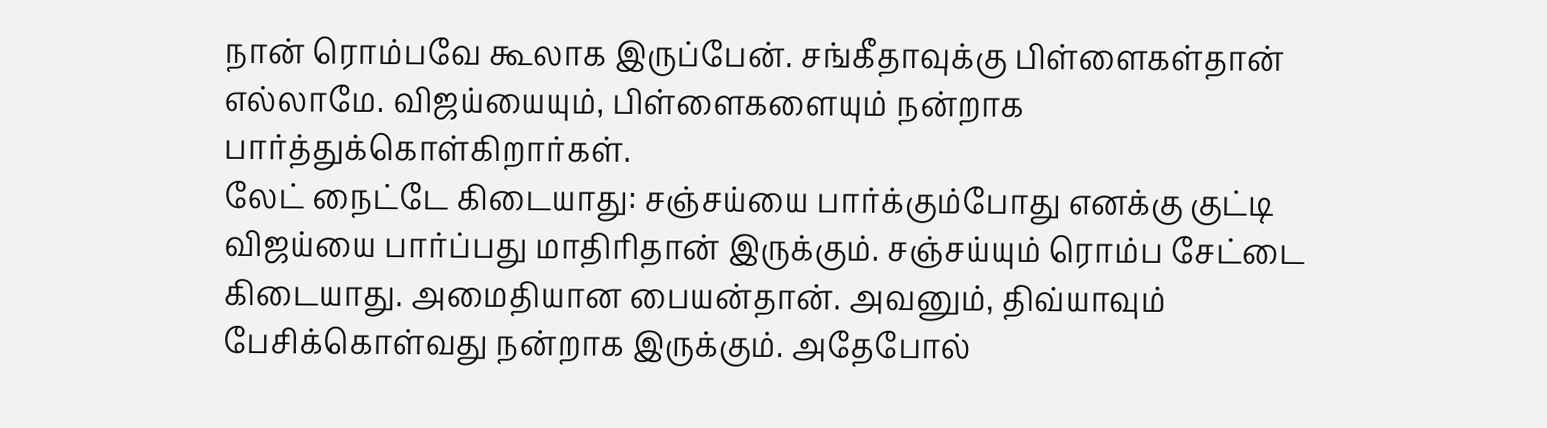நான் ரொம்பவே கூலாக இருப்பேன். சங்கீதாவுக்கு பிள்ளைகள்தான் எல்லாமே. விஜய்யையும், பிள்ளைகளையும் நன்றாக பார்த்துக்கொள்கிறார்கள்.
லேட் நைட்டே கிடையாது: சஞ்சய்யை பார்க்கும்போது எனக்கு குட்டி விஜய்யை பார்ப்பது மாதிரிதான் இருக்கும். சஞ்சய்யும் ரொம்ப சேட்டை கிடையாது. அமைதியான பையன்தான். அவனும், திவ்யாவும் பேசிக்கொள்வது நன்றாக இருக்கும். அதேபோல்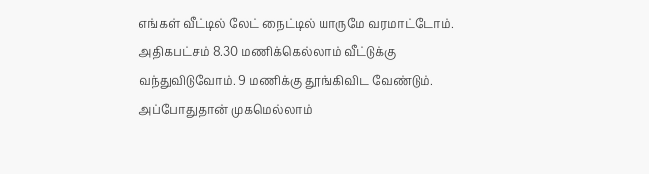எங்கள் வீட்டில் லேட் நைட்டில் யாருமே வரமாட்டோம். அதிகபட்சம் 8.30 மணிக்கெல்லாம் வீட்டுக்கு வந்துவிடுவோம். 9 மணிக்கு தூங்கிவிட வேண்டும். அப்போதுதான் முகமெல்லாம்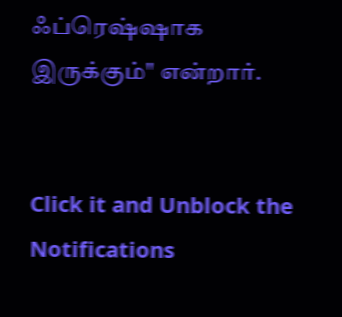ஃப்ரெஷ்ஷாக இருக்கும்" என்றார்.


Click it and Unblock the Notifications